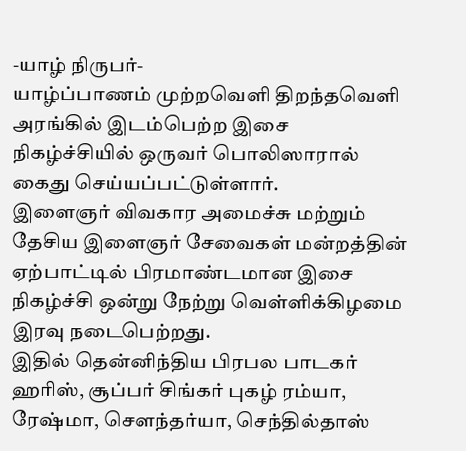-யாழ் நிருபர்-
யாழ்ப்பாணம் முற்றவெளி திறந்தவெளி அரங்கில் இடம்பெற்ற இசை நிகழ்ச்சியில் ஒருவர் பொலிஸாரால் கைது செய்யப்பட்டுள்ளார்.
இளைஞர் விவகார அமைச்சு மற்றும் தேசிய இளைஞர் சேவைகள் மன்றத்தின் ஏற்பாட்டில் பிரமாண்டமான இசை நிகழ்ச்சி ஒன்று நேற்று வெள்ளிக்கிழமை இரவு நடைபெற்றது.
இதில் தென்னிந்திய பிரபல பாடகர் ஹரிஸ், சூப்பர் சிங்கர் புகழ் ரம்யா, ரேஷ்மா, சௌந்தர்யா, செந்தில்தாஸ்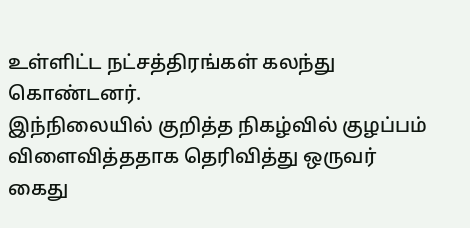உள்ளிட்ட நட்சத்திரங்கள் கலந்து கொண்டனர்.
இந்நிலையில் குறித்த நிகழ்வில் குழப்பம் விளைவித்ததாக தெரிவித்து ஒருவர் கைது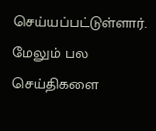செய்யப்பட்டுள்ளார்.
மேலும் பல செய்திகளை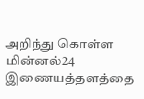அறிந்து கொள்ள மின்னல்24 இணையத்தளத்தை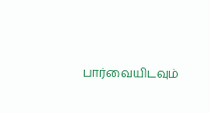பார்வையிடவும்